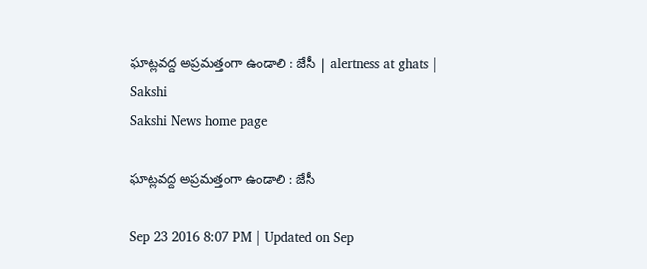ఘాట్లవద్ద అప్రమత్తంగా ఉండాలి : జేసీ | alertness at ghats | Sakshi
Sakshi News home page

ఘాట్లవద్ద అప్రమత్తంగా ఉండాలి : జేసీ

Sep 23 2016 8:07 PM | Updated on Sep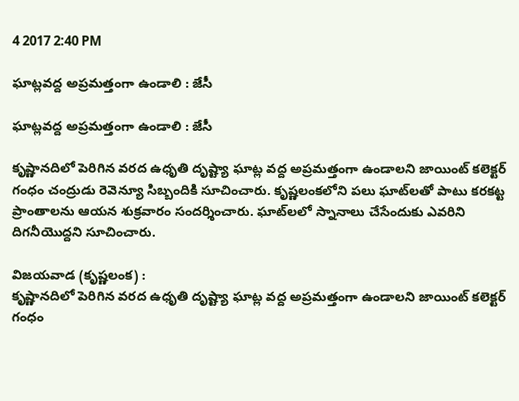4 2017 2:40 PM

ఘాట్లవద్ద అప్రమత్తంగా ఉండాలి : జేసీ

ఘాట్లవద్ద అప్రమత్తంగా ఉండాలి : జేసీ

కృష్ణానదిలో పెరిగిన వరద ఉధృతి దృష్ట్యా ఘాట్ల వద్ద అప్రమత్తంగా ఉండాలని జాయింట్‌ కలెక్టర్‌ గంధం చంద్రుడు రెవెన్యూ సిబ్బందికి సూచించారు. కృష్ణలంకలోని పలు ఘాట్‌లతో పాటు కరకట్ట ప్రాంతాలను ఆయన శుక్రవారం సందర్శించారు. ఘాట్‌లలో స్నానాలు చేసేందుకు ఎవరిని దిగనీయొద్దని సూచించారు.

విజయవాడ (కృష్ణలంక) :
కృష్ణానదిలో పెరిగిన వరద ఉధృతి దృష్ట్యా ఘాట్ల వద్ద అప్రమత్తంగా ఉండాలని జాయింట్‌ కలెక్టర్‌ గంధం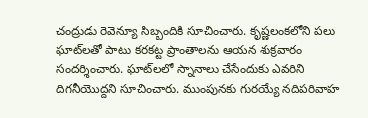చంద్రుడు రెవెన్యూ సిబ్బందికి సూచించారు. కృష్ణలంకలోని పలు ఘాట్‌లతో పాటు కరకట్ట ప్రాంతాలను ఆయన శుక్రవారం సందర్శించారు. ఘాట్‌లలో స్నానాలు చేసేందుకు ఎవరిని దిగనీయొద్దని సూచించారు. ముంపునకు గురయ్యే నదిపరివాహ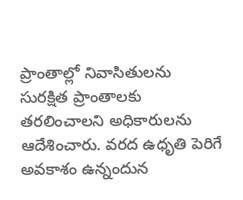ప్రాంతాల్లో నివాసితులను సురక్షిత ప్రాంతాలకు తరలించాలని అధికారులను ఆదేశించారు. వరద ఉధృతి పెరిగే అవకాశం ఉన్నందున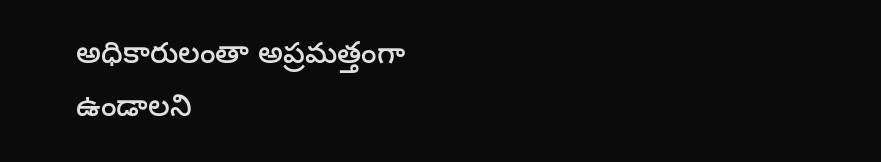అధికారులంతా అప్రమత్తంగా ఉండాలని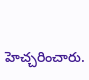హెచ్చరించారు.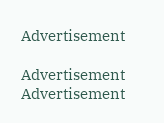Advertisement

Advertisement
Advertisement